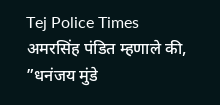Tej Police Times
अमरसिंह पंडित म्हणाले की, ”धनंजय मुंडे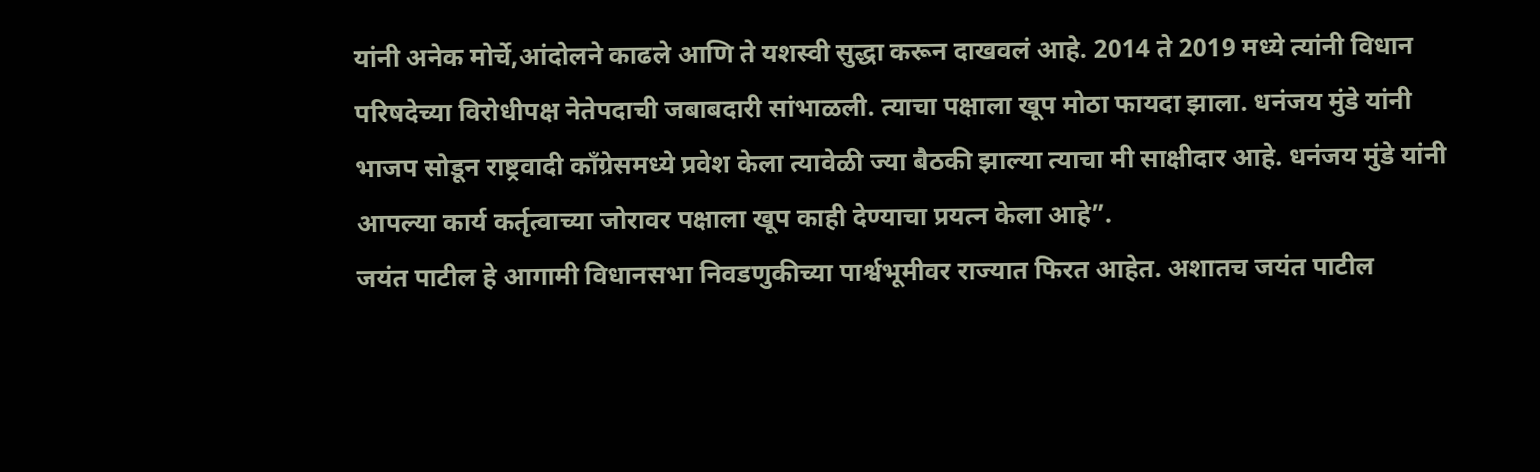यांनी अनेक मोर्चे,आंदोलने काढले आणि ते यशस्वी सुद्धा करून दाखवलं आहे. 2014 ते 2019 मध्ये त्यांनी विधान परिषदेच्या विरोधीपक्ष नेतेपदाची जबाबदारी सांभाळली. त्याचा पक्षाला खूप मोठा फायदा झाला. धनंजय मुंडे यांनी भाजप सोडून राष्ट्रवादी कॉंग्रेसमध्ये प्रवेश केला त्यावेळी ज्या बैठकी झाल्या त्याचा मी साक्षीदार आहे. धनंजय मुंडे यांनी आपल्या कार्य कर्तृत्वाच्या जोरावर पक्षाला खूप काही देण्याचा प्रयत्न केला आहे”.
जयंत पाटील हे आगामी विधानसभा निवडणुकीच्या पार्श्वभूमीवर राज्यात फिरत आहेत. अशातच जयंत पाटील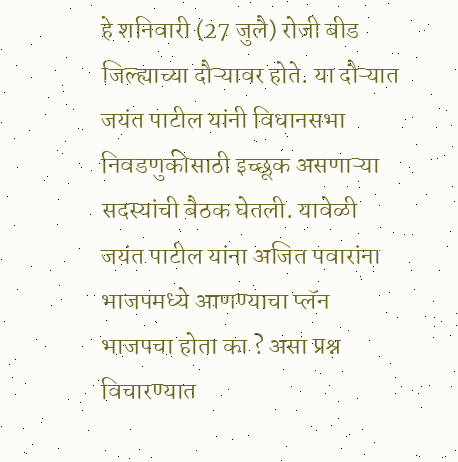हे शनिवारी (27 जुलै) रोजी बीड जिल्ह्याच्या दौऱ्यावर होते. या दौऱ्यात जयंत पाटील यांनी विधानसभा निवडणुकीसाठी इच्छूक असणाऱ्या सदस्यांची बैठक घेतली. यावेळी जयंत पाटील यांना अजित पवारांना भाजपमध्ये आणण्याचा प्लॅन भाजपचा होता का ? असा प्रश्न विचारण्यात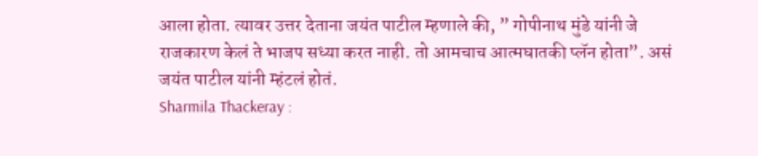आला होता. त्यावर उत्तर देताना जयंत पाटील म्हणाले की, ” गोपीनाथ मुंडे यांनी जे राजकारण केलं ते भाजप सध्या करत नाही. तो आमचाच आत्मघातकी प्लॅन होता”. असं जयंत पाटील यांनी म्हंटलं होतं.
Sharmila Thackeray :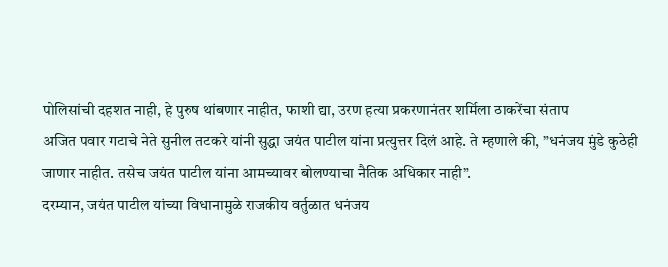पोलिसांची दहशत नाही, हे पुरुष थांबणार नाहीत, फाशी द्या, उरण हत्या प्रकरणानंतर शर्मिला ठाकरेंचा संताप
अजित पवार गटाचे नेते सुनील तटकरे यांनी सुद्धा जयंत पाटील यांना प्रत्युत्तर दिलं आहे. ते म्हणाले की, ”धनंजय मुंडे कुठेही जाणार नाहीत. तसेच जयंत पाटील यांना आमच्यावर बोलण्याचा नैतिक अधिकार नाही”.
दरम्यान, जयंत पाटील यांच्या विधानामुळे राजकीय वर्तुळात धनंजय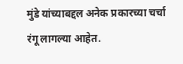मुंडे यांच्याबद्दल अनेक प्रकारच्या चर्चा रंगू लागल्या आहेत.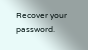Recover your password.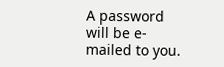A password will be e-mailed to you.